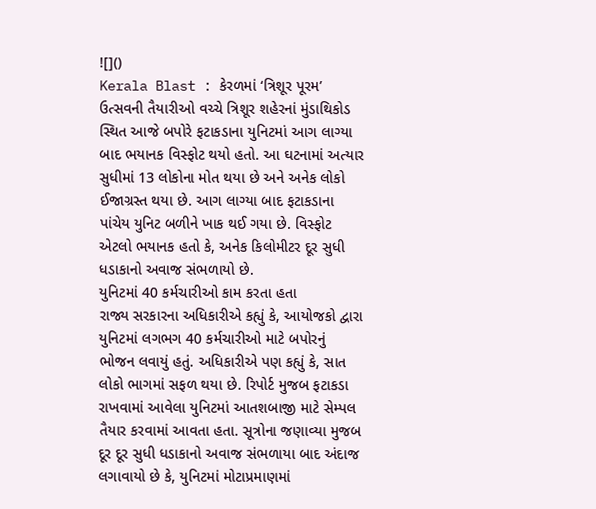![]()
Kerala Blast : કેરળમાં ‘ત્રિશૂર પૂરમ’ ઉત્સવની તૈયારીઓ વચ્ચે ત્રિશૂર શહેરનાં મુંડાથિકોડ સ્થિત આજે બપોરે ફટાકડાના યુનિટમાં આગ લાગ્યા બાદ ભયાનક વિસ્ફોટ થયો હતો. આ ઘટનામાં અત્યાર સુધીમાં 13 લોકોના મોત થયા છે અને અનેક લોકો ઈજાગ્રસ્ત થયા છે. આગ લાગ્યા બાદ ફટાકડાના પાંચેય યુનિટ બળીને ખાક થઈ ગયા છે. વિસ્ફોટ એટલો ભયાનક હતો કે, અનેક કિલોમીટર દૂર સુધી ધડાકાનો અવાજ સંભળાયો છે.
યુનિટમાં 40 કર્મચારીઓ કામ કરતા હતા
રાજ્ય સરકારના અધિકારીએ કહ્યું કે, આયોજકો દ્વારા યુનિટમાં લગભગ 40 કર્મચારીઓ માટે બપોરનું ભોજન લવાયું હતું. અધિકારીએ પણ કહ્યું કે, સાત લોકો ભાગમાં સફળ થયા છે. રિપોર્ટ મુજબ ફટાકડા રાખવામાં આવેલા યુનિટમાં આતશબાજી માટે સેમ્પલ તૈયાર કરવામાં આવતા હતા. સૂત્રોના જણાવ્યા મુજબ દૂર દૂર સુધી ધડાકાનો અવાજ સંભળાયા બાદ અંદાજ લગાવાયો છે કે, યુનિટમાં મોટાપ્રમાણમાં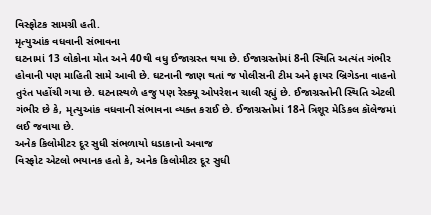વિસ્ફોટક સામગ્રી હતી.
મૃત્યુઆંક વધવાની સંભાવના
ઘટનામાં 13 લોકોના મોત અને 40થી વધુ ઈજાગ્રસ્ત થયા છે. ઈજાગ્રસ્તોમાં 8ની સ્થિતિ અત્યંત ગંભીર હોવાની પણ માહિતી સામે આવી છે. ઘટનાની જાણ થતાં જ પોલીસની ટીમ અને ફાયર બ્રિગેડના વાહનો તુરંત પહોંચી ગયા છે. ઘટનાસ્થળે હજુ પણ રેસ્ક્યૂ ઓપરેશન ચાલી રહ્યું છે. ઈજાગ્રસ્તોની સ્થિતિ એટલી ગંભીર છે કે, મૃત્યુઆંક વધવાની સંભાવના વ્યક્ત કરાઈ છે. ઈજાગ્રસ્તોમાં 18ને ત્રિશૂર મેડિકલ કૉલેજમાં લઈ જવાયા છે.
અનેક કિલોમીટર દૂર સુધી સંભળાયો ધડાકાનો અવાજ
વિસ્ફોટ એટલો ભયાનક હતો કે, અનેક કિલોમીટર દૂર સુધી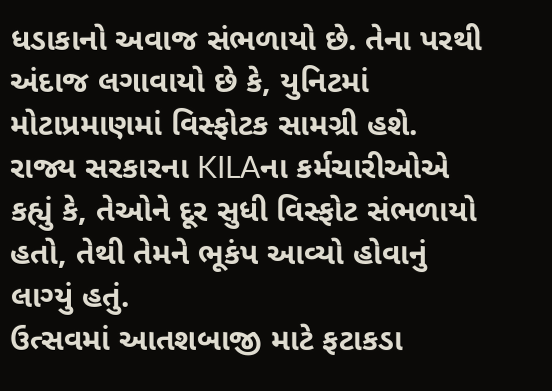ધડાકાનો અવાજ સંભળાયો છે. તેના પરથી અંદાજ લગાવાયો છે કે, યુનિટમાં મોટાપ્રમાણમાં વિસ્ફોટક સામગ્રી હશે. રાજ્ય સરકારના KILAના કર્મચારીઓએ કહ્યું કે, તેઓને દૂર સુધી વિસ્ફોટ સંભળાયો હતો, તેથી તેમને ભૂકંપ આવ્યો હોવાનું લાગ્યું હતું.
ઉત્સવમાં આતશબાજી માટે ફટાકડા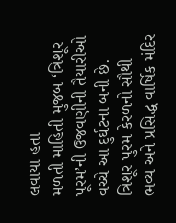લવાયા હતા
મળતી માહિતી મુજબ ‘ત્રિશૂર પૂરમ’ની ઉજવણીની તૈયારીઓ વચ્ચે આ દુર્ઘટના બની છે. ત્રિશૂર પુરમ કેરળનો સૌથી ભવ્ય અને પ્રસિદ્ધ વાર્ષિક મંદિર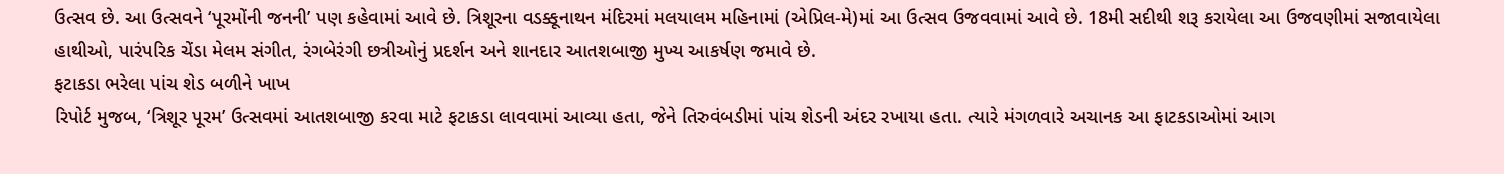ઉત્સવ છે. આ ઉત્સવને ‘પૂરમોંની જનની’ પણ કહેવામાં આવે છે. ત્રિશૂરના વડક્કૂનાથન મંદિરમાં મલયાલમ મહિનામાં (એપ્રિલ-મે)માં આ ઉત્સવ ઉજવવામાં આવે છે. 18મી સદીથી શરૂ કરાયેલા આ ઉજવણીમાં સજાવાયેલા હાથીઓ, પારંપરિક ચેંડા મેલમ સંગીત, રંગબેરંગી છત્રીઓનું પ્રદર્શન અને શાનદાર આતશબાજી મુખ્ય આકર્ષણ જમાવે છે.
ફટાકડા ભરેલા પાંચ શેડ બળીને ખાખ
રિપોર્ટ મુજબ, ‘ત્રિશૂર પૂરમ’ ઉત્સવમાં આતશબાજી કરવા માટે ફટાકડા લાવવામાં આવ્યા હતા, જેને તિરુવંબડીમાં પાંચ શેડની અંદર રખાયા હતા. ત્યારે મંગળવારે અચાનક આ ફાટકડાઓમાં આગ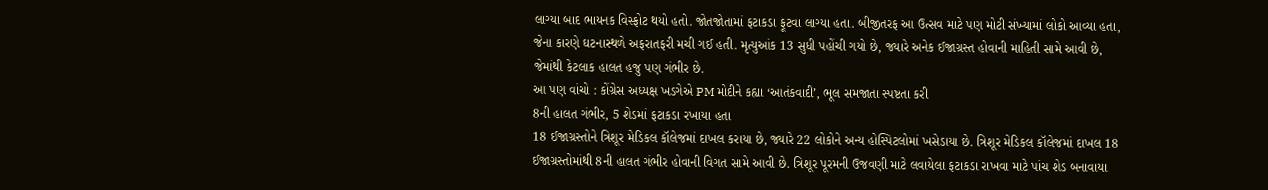લાગ્યા બાદ ભાયનક વિસ્ફોટ થયો હતો. જોતજોતામાં ફટાકડા ફૂટવા લાગ્યા હતા. બીજીતરફ આ ઉત્સવ માટે પણ મોટી સંખ્યામાં લોકો આવ્યા હતા, જેના કારણે ઘટનાસ્થળે અફરાતફરી મચી ગઈ હતી. મૃત્યુઆંક 13 સુધી પહોંચી ગયો છે, જ્યારે અનેક ઈજાગ્રસ્ત હોવાની માહિતી સામે આવી છે, જેમાંથી કેટલાક હાલત હજુ પણ ગંભીર છે.
આ પણ વાંચો : કોંગ્રેસ અધ્યક્ષ ખડગેએ PM મોદીને કહ્યા ‘આતંકવાદી’, ભૂલ સમજાતા સ્પષ્ટતા કરી
8ની હાલત ગંભીર, 5 શેડમાં ફટાકડા રખાયા હતા
18 ઈજાગ્રસ્તોને ત્રિશૂર મેડિકલ કૉલેજમાં દાખલ કરાયા છે, જ્યારે 22 લોકોને અન્ય હોસ્પિટલોમાં ખસેડાયા છે. ત્રિશૂર મેડિકલ કૉલેજમાં દાખલ 18 ઈજાગ્રસ્તોમાંથી 8ની હાલત ગંભીર હોવાની વિગત સામે આવી છે. ત્રિશૂર પૂરમની ઉજવણી માટે લવાયેલા ફટાકડા રાખવા માટે પાંચ શેડ બનાવાયા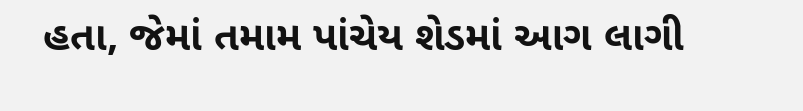હતા, જેમાં તમામ પાંચેય શેડમાં આગ લાગી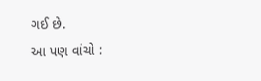ગઈ છે.
આ પણ વાંચો :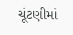ચૂંટણીમાં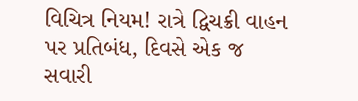વિચિત્ર નિયમ! રાત્રે દ્વિચક્રી વાહન પર પ્રતિબંધ, દિવસે એક જ સવારી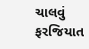ચાલવું ફરજિયાત